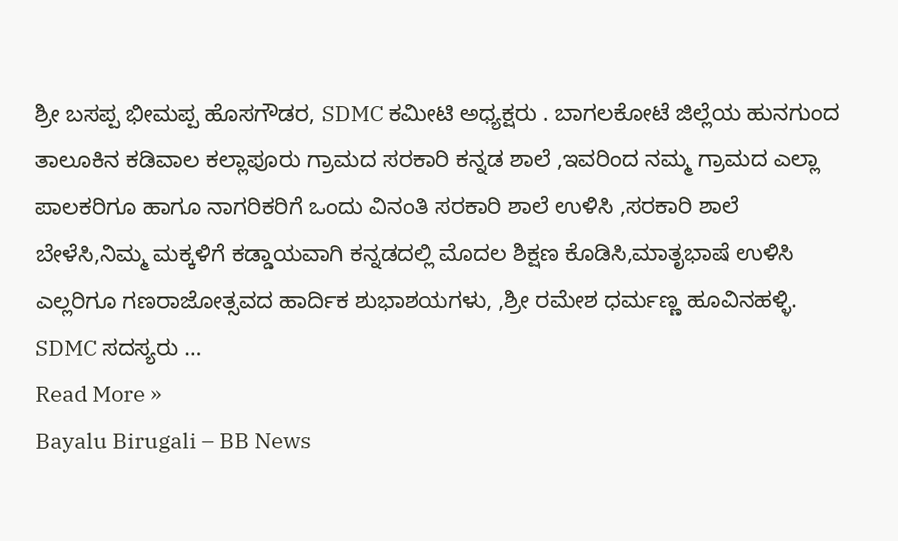ಶ್ರೀ ಬಸಪ್ಪ ಭೀಮಪ್ಪ ಹೊಸಗೌಡರ, SDMC ಕಮೀಟಿ ಅಧ್ಯಕ್ಷರು . ಬಾಗಲಕೋಟೆ ಜಿಲ್ಲೆಯ ಹುನಗುಂದ ತಾಲೂಕಿನ ಕಡಿವಾಲ ಕಲ್ಲಾಪೂರು ಗ್ರಾಮದ ಸರಕಾರಿ ಕನ್ನಡ ಶಾಲೆ ,ಇವರಿಂದ ನಮ್ಮ ಗ್ರಾಮದ ಎಲ್ಲಾ ಪಾಲಕರಿಗೂ ಹಾಗೂ ನಾಗರಿಕರಿಗೆ ಒಂದು ವಿನಂತಿ ಸರಕಾರಿ ಶಾಲೆ ಉಳಿಸಿ ,ಸರಕಾರಿ ಶಾಲೆ ಬೇಳೆಸಿ,ನಿಮ್ಮ ಮಕ್ಕಳಿಗೆ ಕಡ್ಡಾಯವಾಗಿ ಕನ್ನಡದಲ್ಲಿ ಮೊದಲ ಶಿಕ್ಷಣ ಕೊಡಿಸಿ,ಮಾತೃಭಾಷೆ ಉಳಿಸಿ ಎಲ್ಲರಿಗೂ ಗಣರಾಜೋತ್ಸವದ ಹಾರ್ದಿಕ ಶುಭಾಶಯಗಳು, ,ಶ್ರೀ ರಮೇಶ ಧರ್ಮಣ್ಣ ಹೂವಿನಹಳ್ಳಿ. SDMC ಸದಸ್ಯರು …
Read More »
Bayalu Birugali – BB News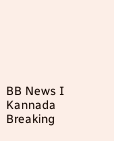BB News I Kannada Breaking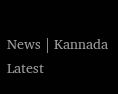News | Kannada Latest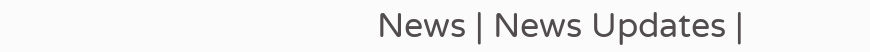News | News Updates |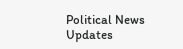Political News Updates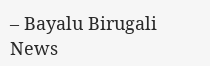– Bayalu Birugali News